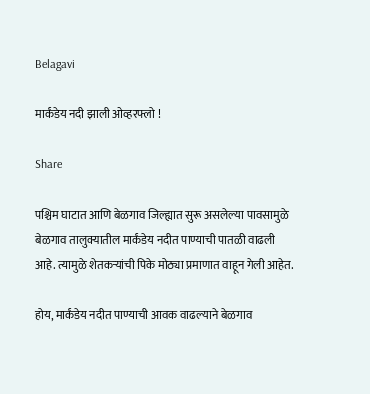Belagavi

मार्कंडेय नदी झाली ओव्हरफ्लो !

Share

पश्चिम घाटात आणि बेळगाव जिल्ह्यात सुरू असलेल्या पावसामुळे बेळगाव तालुक्यातील मार्कंडेय नदीत पाण्याची पातळी वाढली आहे. त्यामुळे शेतकऱ्यांची पिके मोठ्या प्रमाणात वाहून गेली आहेत.

होय, मार्कंडेय नदीत पाण्याची आवक वाढल्याने बेळगाव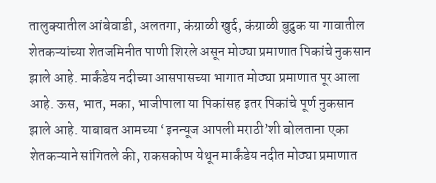तालुक्यातील आंबेवाडी, अलतगा, कंग्राळी खुर्द, कंग्राळी बुद्रुक या गावातील शेतकऱ्यांच्या शेतजमिनीत पाणी शिरले असून मोठ्या प्रमाणात पिकांचे नुकसान झाले आहे. मार्कंडेय नदीच्या आसपासच्या भागात मोठ्या प्रमाणात पूर आला आहे. ऊस, भात, मका, भाजीपाला या पिकांसह इतर पिकांचे पूर्ण नुकसान झाले आहे. याबाबत आमच्या ‘इनन्यूज आपली मराठी’शी बोलताना एका शेतकऱ्याने सांगितले की, राकसकोप्प येथून मार्कंडेय नदीत मोठ्या प्रमाणात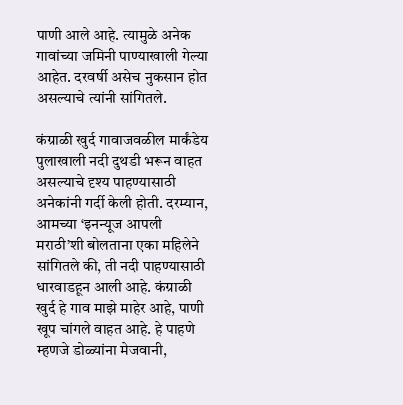पाणी आले आहे. त्यामुळे अनेक गावांच्या जमिनी पाण्याखाली गेल्या आहेत. दरवर्षी असेच नुकसान होत असल्याचे त्यांनी सांगितले.

कंग्राळी खुर्द गावाजवळील मार्कंडेय पुलाखाली नदी दुथडी भरून वाहत असल्याचे दृश्य पाहण्यासाठी अनेकांनी गर्दी केली होती. दरम्यान, आमच्या ‘इनन्यूज आपली मराठी’शी बोलताना एका महिलेने सांगितले की, ती नदी पाहण्यासाठी धारवाडहून आली आहे. कंग्राळी खुर्द हे गाव माझे माहेर आहे, पाणी खूप चांगले वाहत आहे. हे पाहणे म्हणजे डोळ्यांना मेजवानी,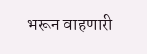भरून वाहणारी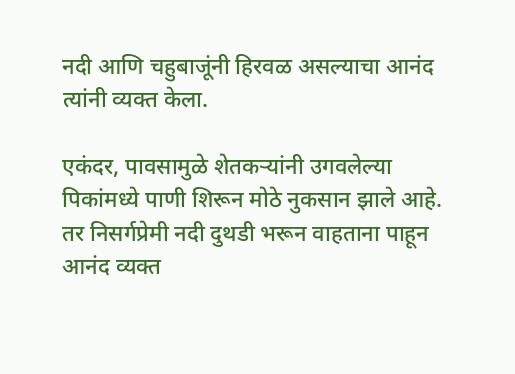नदी आणि चहुबाजूंनी हिरवळ असल्याचा आनंद त्यांनी व्यक्त केला.

एकंदर, पावसामुळे शेतकऱ्यांनी उगवलेल्या पिकांमध्ये पाणी शिरून मोठे नुकसान झाले आहे. तर निसर्गप्रेमी नदी दुथडी भरून वाहताना पाहून आनंद व्यक्त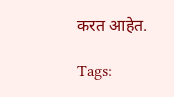करत आहेत.

Tags: